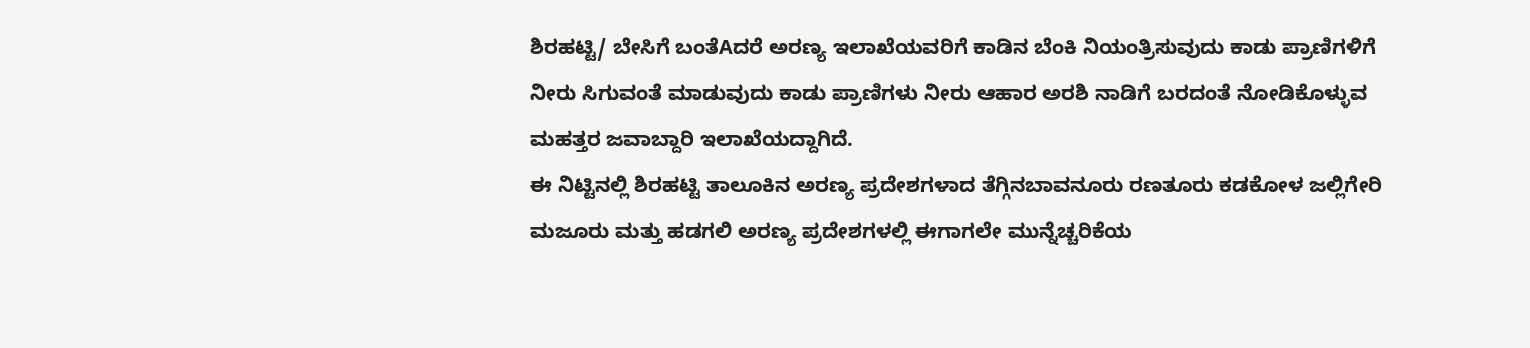ಶಿರಹಟ್ಟಿ/ ಬೇಸಿಗೆ ಬಂತೆAದರೆ ಅರಣ್ಯ ಇಲಾಖೆಯವರಿಗೆ ಕಾಡಿನ ಬೆಂಕಿ ನಿಯಂತ್ರಿಸುವುದು ಕಾಡು ಪ್ರಾಣಿಗಳಿಗೆ ನೀರು ಸಿಗುವಂತೆ ಮಾಡುವುದು ಕಾಡು ಪ್ರಾಣಿಗಳು ನೀರು ಆಹಾರ ಅರಶಿ ನಾಡಿಗೆ ಬರದಂತೆ ನೋಡಿಕೊಳ್ಳುವ ಮಹತ್ತರ ಜವಾಬ್ದಾರಿ ಇಲಾಖೆಯದ್ದಾಗಿದೆ.
ಈ ನಿಟ್ಟಿನಲ್ಲಿ ಶಿರಹಟ್ಟಿ ತಾಲೂಕಿನ ಅರಣ್ಯ ಪ್ರದೇಶಗಳಾದ ತೆಗ್ಗಿನಬಾವನೂರು ರಣತೂರು ಕಡಕೋಳ ಜಲ್ಲಿಗೇರಿ ಮಜೂರು ಮತ್ತು ಹಡಗಲಿ ಅರಣ್ಯ ಪ್ರದೇಶಗಳಲ್ಲಿ ಈಗಾಗಲೇ ಮುನ್ನೆಚ್ಚರಿಕೆಯ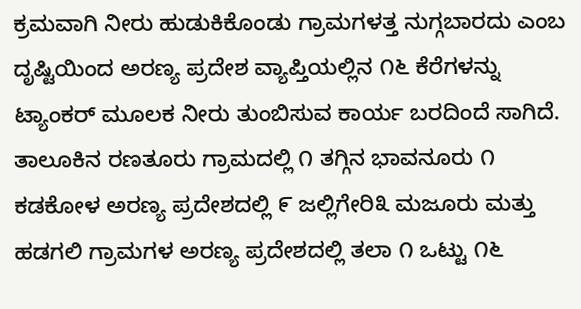ಕ್ರಮವಾಗಿ ನೀರು ಹುಡುಕಿಕೊಂಡು ಗ್ರಾಮಗಳತ್ತ ನುಗ್ಗಬಾರದು ಎಂಬ ದೃಷ್ಟಿಯಿಂದ ಅರಣ್ಯ ಪ್ರದೇಶ ವ್ಯಾಪ್ತಿಯಲ್ಲಿನ ೧೬ ಕೆರೆಗಳನ್ನು ಟ್ಯಾಂಕರ್ ಮೂಲಕ ನೀರು ತುಂಬಿಸುವ ಕಾರ್ಯ ಬರದಿಂದೆ ಸಾಗಿದೆ.
ತಾಲೂಕಿನ ರಣತೂರು ಗ್ರಾಮದಲ್ಲಿ ೧ ತಗ್ಗಿನ ಭಾವನೂರು ೧ ಕಡಕೋಳ ಅರಣ್ಯ ಪ್ರದೇಶದಲ್ಲಿ ೯ ಜಲ್ಲಿಗೇರಿ೩ ಮಜೂರು ಮತ್ತು ಹಡಗಲಿ ಗ್ರಾಮಗಳ ಅರಣ್ಯ ಪ್ರದೇಶದಲ್ಲಿ ತಲಾ ೧ ಒಟ್ಟು ೧೬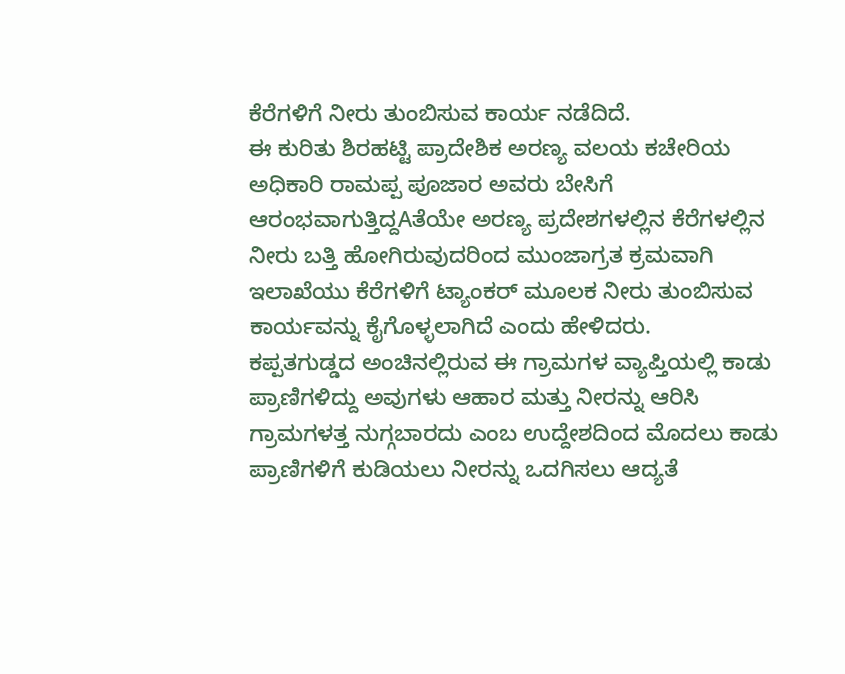ಕೆರೆಗಳಿಗೆ ನೀರು ತುಂಬಿಸುವ ಕಾರ್ಯ ನಡೆದಿದೆ.
ಈ ಕುರಿತು ಶಿರಹಟ್ಟಿ ಪ್ರಾದೇಶಿಕ ಅರಣ್ಯ ವಲಯ ಕಚೇರಿಯ ಅಧಿಕಾರಿ ರಾಮಪ್ಪ ಪೂಜಾರ ಅವರು ಬೇಸಿಗೆ ಆರಂಭವಾಗುತ್ತಿದ್ದAತೆಯೇ ಅರಣ್ಯ ಪ್ರದೇಶಗಳಲ್ಲಿನ ಕೆರೆಗಳಲ್ಲಿನ ನೀರು ಬತ್ತಿ ಹೋಗಿರುವುದರಿಂದ ಮುಂಜಾಗ್ರತ ಕ್ರಮವಾಗಿ ಇಲಾಖೆಯು ಕೆರೆಗಳಿಗೆ ಟ್ಯಾಂಕರ್ ಮೂಲಕ ನೀರು ತುಂಬಿಸುವ ಕಾರ್ಯವನ್ನು ಕೈಗೊಳ್ಳಲಾಗಿದೆ ಎಂದು ಹೇಳಿದರು.
ಕಪ್ಪತಗುಡ್ಡದ ಅಂಚಿನಲ್ಲಿರುವ ಈ ಗ್ರಾಮಗಳ ವ್ಯಾಪ್ತಿಯಲ್ಲಿ ಕಾಡು ಪ್ರಾಣಿಗಳಿದ್ದು ಅವುಗಳು ಆಹಾರ ಮತ್ತು ನೀರನ್ನು ಆರಿಸಿ ಗ್ರಾಮಗಳತ್ತ ನುಗ್ಗಬಾರದು ಎಂಬ ಉದ್ದೇಶದಿಂದ ಮೊದಲು ಕಾಡು ಪ್ರಾಣಿಗಳಿಗೆ ಕುಡಿಯಲು ನೀರನ್ನು ಒದಗಿಸಲು ಆದ್ಯತೆ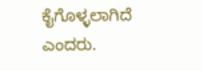ಕೈಗೊಳ್ಳಲಾಗಿದೆ ಎಂದರು.